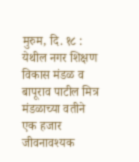मुरुम, दि. १८ : येथील नगर शिक्षण विकास मंडळ व बापूराव पाटील मित्र मंडळाच्या वतीने एक हजार जीवनावश्यक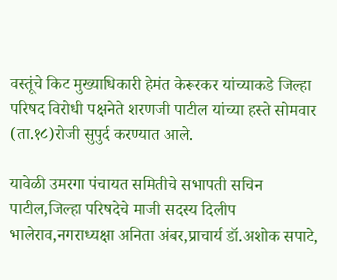वस्तूंचे किट मुख्याधिकारी हेमंत केरूरकर यांच्याकडे जिल्हा परिषद विरोधी पक्षनेते शरणजी पाटील यांच्या हस्ते सोमवार (ता.१८)रोजी सुपुर्द करण्यात आले.

यावेळी उमरगा पंचायत समितीचे सभापती सचिन पाटील,जिल्हा परिषदेचे माजी सदस्य दिलीप भालेराव,नगराध्यक्षा अनिता अंबर,प्राचार्य डॉ.अशोक सपाटे,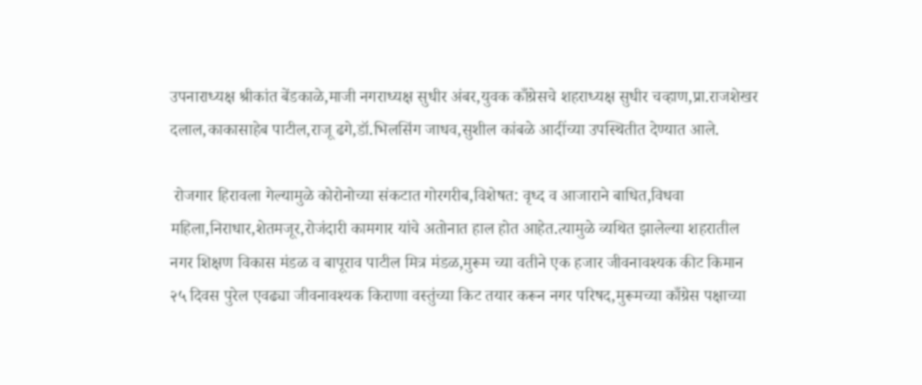उपनाराध्यक्ष श्रीकांत बेंडकाळे,माजी नगराध्यक्ष सुधीर अंबर,युवक काँग्रेसचे शहराध्यक्ष सुधीर चव्हाण,प्रा.राजशेखर दलाल,काकासाहेब पाटील,राजू ढगे,डॉ.भिलसिंग जाधव,सुशील कांबळे आदींच्या उपस्थितीत देण्यात आले.

 रोजगार हिरावला गेल्यामुळे कोरोनोच्या संकटात गोरगरीब,विशेषत: वृध्द व आजाराने बाधित,विधवा महिला,निराधार,शेतमजूर,रोजंदारी कामगार यांचे अतोनात हाल होत आहेत.त्यामुळे व्यथित झालेल्या शहरातील नगर शिक्षण विकास मंडळ व बापूराव पाटील मित्र मंडळ,मुरूम च्या वतीने एक हजार जीवनावश्यक कीट किमान २५ दिवस पुरेल एवढ्या जीवनावश्यक किराणा वस्तुंच्या किट तयार करून नगर परिषद,मुरूमच्या काँग्रेस पक्षाच्या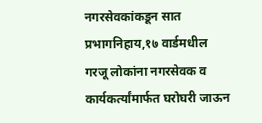नगरसेवकांकडून सात प्रभागनिहाय,१७ वार्डमधील गरजू लोकांना नगरसेवक व कार्यकर्त्यांमार्फत घरोघरी जाऊन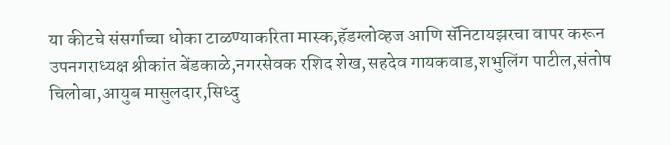या कीटचे संसर्गाच्चा धोका टाळण्याकरिता मास्क,हॅडग्लोव्हज आणि सॅनिटायझरचा वापर करून उपनगराध्यक्ष श्रीकांत बेंडकाळे,नगरसेवक रशिद शेख,सहदेव गायकवाड,शभुलिंग पाटील,संतोष चिलोबा,आयुब मासुलदार,सिध्दु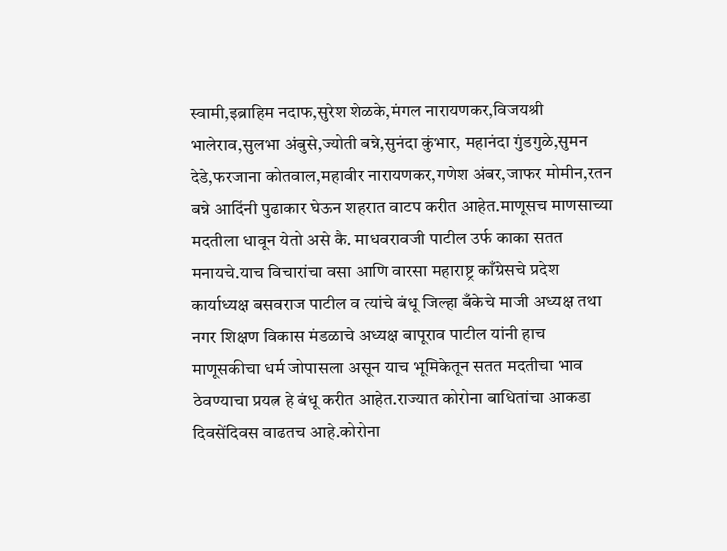स्वामी,इब्राहिम नदाफ,सुरेश शेळके,मंगल नारायणकर,विजयश्री भालेराव,सुलभा अंबुसे,ज्योती बन्ने,सुनंदा कुंभार, महानंदा गुंडगुळे,सुमन देडे,फरजाना कोतवाल,महावीर नारायणकर,गणेश अंबर,जाफर मोमीन,रतन बन्ने आदिंनी पुढाकार घेऊन शहरात वाटप करीत आहेत.माणूसच माणसाच्या मदतीला धावून येतो असे कै. माधवरावजी पाटील उर्फ काका सतत मनायचे.याच विचारांचा वसा आणि वारसा महाराष्ट्र काँग्रेसचे प्रदेश कार्याध्यक्ष बसवराज पाटील व त्यांचे बंधू जिल्हा बँकेचे माजी अध्यक्ष तथा नगर शिक्षण विकास मंडळाचे अध्यक्ष बापूराव पाटील यांनी हाच माणूसकीचा धर्म जोपासला असून याच भूमिकेतून सतत मदतीचा भाव ठेवण्याचा प्रयत्न हे बंधू करीत आहेत.राज्यात कोरोना बाधितांचा आकडा दिवसेंदिवस वाढतच आहे.कोरोना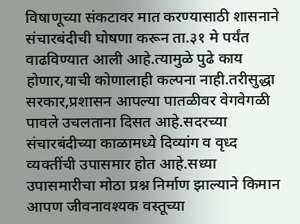विषाणूच्या संकटावर मात करण्यासाठी शासनाने संचारबंदीची घोषणा करून ता.३१ मे पर्यंत वाढविण्यात आली आहे.त्यामुळे पुढे काय होणार,याची कोणालाही कल्पना नाही.तरीसुद्धा सरकार,प्रशासन आपल्या पातळीवर वेगवेगळी पावले उचलताना दिसत आहे.सदरच्या संचारबंदीच्या काळामध्ये दिव्यांग व वृध्द व्यक्तींची उपासमार होत आहे.सध्या उपासमारीचा मोठा प्रश्न निर्माण झाल्याने किमान आपण जीवनावश्यक वस्तूच्या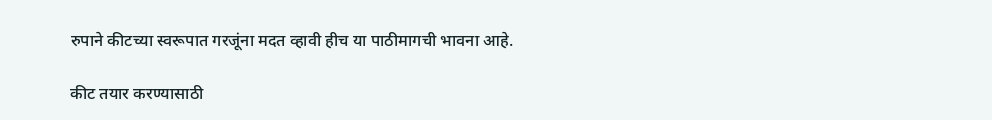रुपाने कीटच्या स्वरूपात गरजूंना मदत व्हावी हीच या पाठीमागची भावना आहे.

कीट तयार करण्यासाठी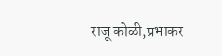राजू कोळी,प्रभाकर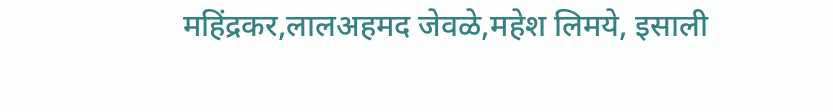महिंद्रकर,लालअहमद जेवळे,महेश लिमये, इसाली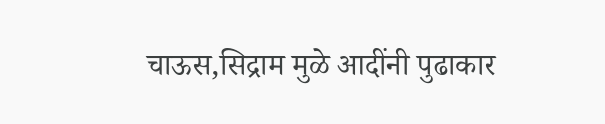चाऊस,सिद्राम मुळे आदींनी पुढाकार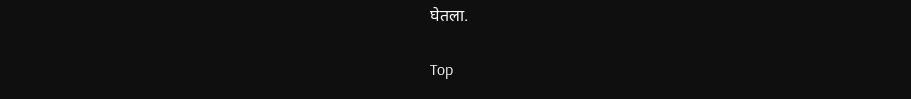घेतला.

Top